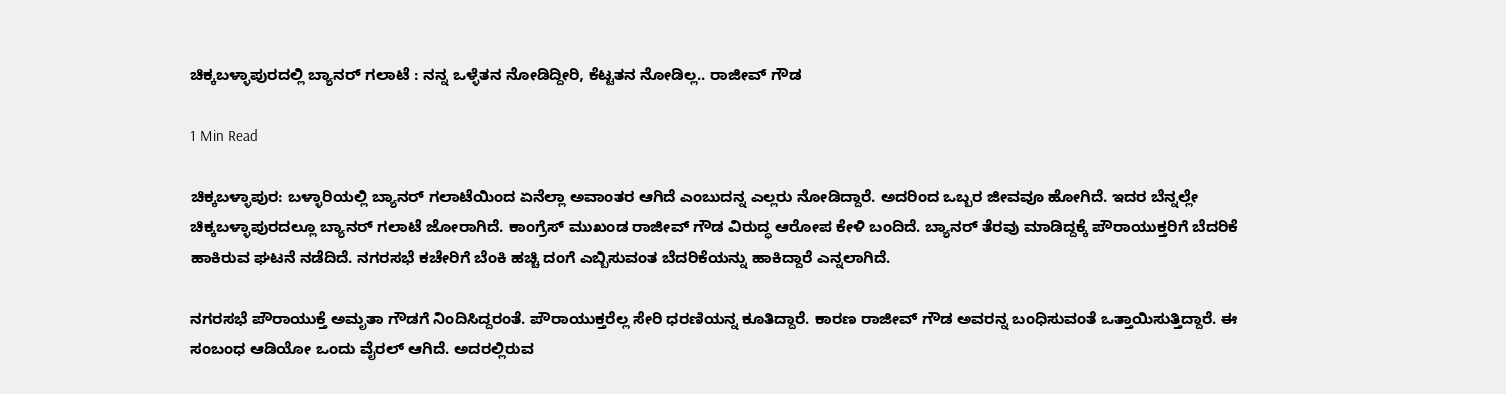ಚಿಕ್ಕಬಳ್ಳಾಪುರದಲ್ಲಿ ಬ್ಯಾನರ್ ಗಲಾಟೆ : ನನ್ನ ಒಳ್ಳೆತನ ನೋಡಿದ್ದೀರಿ, ಕೆಟ್ಟತನ ನೋಡಿಲ್ಲ.. ರಾಜೀವ್ ಗೌಡ

1 Min Read

ಚಿಕ್ಕಬಳ್ಳಾಪುರ: ಬಳ್ಳಾರಿಯಲ್ಲಿ ಬ್ಯಾನರ್ ಗಲಾಟೆಯಿಂದ ಏನೆಲ್ಲಾ ಅವಾಂತರ ಆಗಿದೆ ಎಂಬುದನ್ನ ಎಲ್ಲರು ನೋಡಿದ್ದಾರೆ. ಅದರಿಂದ ಒಬ್ಬರ ಜೀವವೂ ಹೋಗಿದೆ. ಇದರ ಬೆನ್ನಲ್ಲೇ ಚಿಕ್ಕಬಳ್ಳಾಪುರದಲ್ಲೂ ಬ್ಯಾನರ್ ಗಲಾಟೆ ಜೋರಾಗಿದೆ. ಕಾಂಗ್ರೆಸ್ ಮುಖಂಡ ರಾಜೀವ್ ಗೌಡ ವಿರುದ್ಧ ಆರೋಪ ಕೇಳಿ ಬಂದಿದೆ. ಬ್ಯಾನರ್ ತೆರವು ಮಾಡಿದ್ದಕ್ಕೆ ಪೌರಾಯುಕ್ತರಿಗೆ ಬೆದರಿಕೆ ಹಾಕಿರುವ ಘಟನೆ ನಡೆದಿದೆ. ನಗರಸಭೆ ಕಚೇರಿಗೆ ಬೆಂಕಿ ಹಚ್ಚಿ ದಂಗೆ ಎಬ್ಬಿಸುವಂತ ಬೆದರಿಕೆಯನ್ನು ಹಾಕಿದ್ದಾರೆ ಎನ್ನಲಾಗಿದೆ.

ನಗರಸಭೆ ಪೌರಾಯುಕ್ತೆ ಅಮೃತಾ ಗೌಡಗೆ ನಿಂದಿಸಿದ್ದರಂತೆ. ಪೌರಾಯುಕ್ತರೆಲ್ಲ ಸೇರಿ ಧರಣಿಯನ್ನ ಕೂತಿದ್ದಾರೆ. ಕಾರಣ ರಾಜೀವ್ ಗೌಡ ಅವರನ್ನ ಬಂಧಿಸುವಂತೆ ಒತ್ತಾಯಿಸುತ್ತಿದ್ದಾರೆ. ಈ ಸಂಬಂಧ ಆಡಿಯೋ ಒಂದು ವೈರಲ್ ಆಗಿದೆ. ಅದರಲ್ಲಿರುವ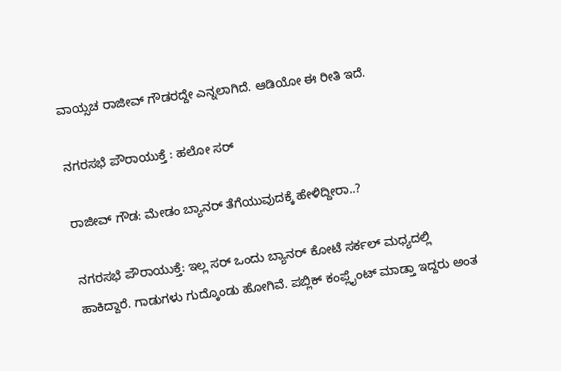ವಾಯ್ಸಚ ರಾಜೀವ್ ಗೌಡರದ್ದೇ ಎನ್ನಲಾಗಿದೆ. ಆಡಿಯೋ ಈ ರೀತಿ ಇದೆ.

ನಗರಸಭೆ ಪೌರಾಯುಕ್ತೆ : ಹಲೋ ಸರ್

ರಾಜೀವ್ ಗೌಡ: ಮೇಡಂ ಬ್ಯಾನರ್ ತೆಗೆಯುವುದಕ್ಕೆ ಹೇಳಿದ್ದೀರಾ..?

ನಗರಸಭೆ ಪೌರಾಯುಕ್ತೆ: ಇಲ್ಲ ಸರ್ ಒಂದು ಬ್ಯಾನರ್ ಕೋಟೆ ಸರ್ಕಲ್ ಮಧ್ಯದಲ್ಲಿ ಹಾಕಿದ್ದಾರೆ. ಗಾಡುಗಳು ಗುದ್ಕೊಂಡು ಹೋಗಿವೆ. ಪಬ್ಲಿಕ್ ಕಂಪ್ಲೈಂಟ್ ಮಾಡ್ತಾ ಇದ್ದರು ಅಂತ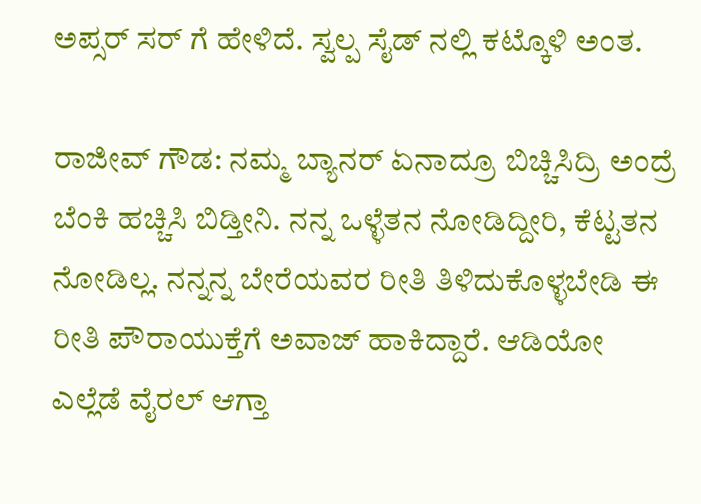ಅಪ್ಸರ್ ಸರ್ ಗೆ ಹೇಳಿದೆ. ಸ್ವಲ್ಪ ಸೈಡ್ ನಲ್ಲಿ ಕಟ್ಕೊಳಿ ಅಂತ.

ರಾಜೀವ್ ಗೌಡ: ನಮ್ಮ ಬ್ಯಾನರ್ ಏನಾದ್ರೂ ಬಿಚ್ಚಿಸಿದ್ರಿ ಅಂದ್ರೆ ಬೆಂಕಿ ಹಚ್ಚಿಸಿ ಬಿಡ್ತೀನಿ. ನನ್ನ ಒಳ್ಳೆತನ ನೋಡಿದ್ದೀರಿ, ಕೆಟ್ಟತನ ನೋಡಿಲ್ಲ. ನನ್ನನ್ನ ಬೇರೆಯವರ ರೀತಿ ತಿಳಿದುಕೊಳ್ಳಬೇಡಿ ಈ ರೀತಿ ಪೌರಾಯುಕ್ತೆಗೆ ಅವಾಜ್ ಹಾಕಿದ್ದಾರೆ. ಆಡಿಯೋ ಎಲ್ಲೆಡೆ ವೈರಲ್ ಆಗ್ತಾ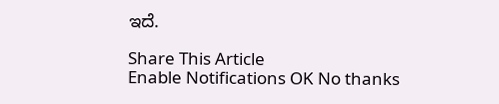ಇದೆ.

Share This Article
Enable Notifications OK No thanks